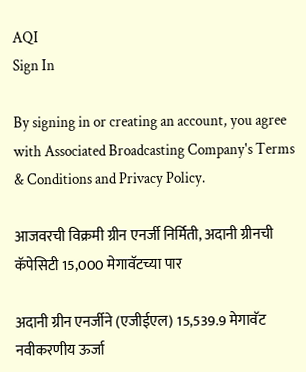AQI
Sign In

By signing in or creating an account, you agree with Associated Broadcasting Company's Terms & Conditions and Privacy Policy.

आजवरची विक्रमी ग्रीन एनर्जी निर्मिती, अदानी ग्रीनची कॅपेसिटी 15,000 मेगावॅटच्या पार

अदानी ग्रीन एनर्जीने (एजीईएल) 15,539.9 मेगावॅट नवीकरणीय ऊर्जा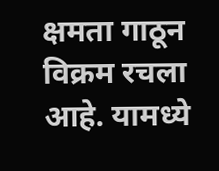क्षमता गाठून विक्रम रचला आहे. यामध्ये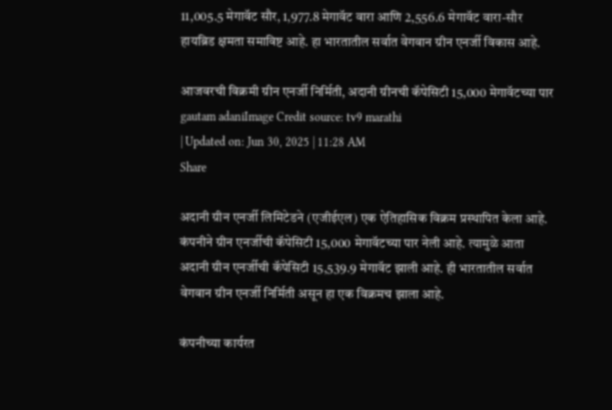11,005.5 मेगावॅट सौर, 1,977.8 मेगावॅट वारा आणि 2,556.6 मेगावॅट वारा-सौर हायब्रिड क्षमता समाविष्ट आहे. हा भारतातील सर्वात वेगवान ग्रीन एनर्जी विकास आहे.

आजवरची विक्रमी ग्रीन एनर्जी निर्मिती, अदानी ग्रीनची कॅपेसिटी 15,000 मेगावॅटच्या पार
gautam adaniImage Credit source: tv9 marathi
| Updated on: Jun 30, 2025 | 11:28 AM
Share

अदानी ग्रीन एनर्जी लिमिटेडने (एजीईएल) एक ऐतिहासिक विक्रम प्रस्थापित केला आहे. कंपनीने ग्रीन एनर्जीची कॅपेसिटी 15,000 मेगावॅटच्या पार नेली आहे. त्यामुळे आता अदानी ग्रीन एनर्जीची कॅपेसिटी 15,539.9 मेगावॅट झाली आहे. ही भारतातील सर्वात वेगवान ग्रीन एनर्जी निर्मिती असून हा एक विक्रमच झाला आहे.

कंपनीच्या कार्यरत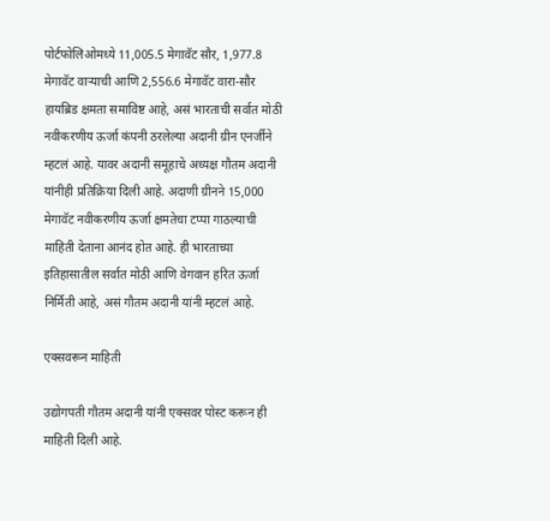पोर्टफोलिओमध्ये 11,005.5 मेगावॅट सौर, 1,977.8 मेगावॅट वाऱ्याची आणि 2,556.6 मेगावॅट वारा-सौर हायब्रिड क्षमता समाविष्ट आहे, असं भारताची सर्वात मोठी नवीकरणीय ऊर्जा कंपनी ठरलेल्या अदानी ग्रीन एनर्जीने म्हटलं आहे. यावर अदानी समूहाचे अध्यक्ष गौतम अदानी यांनीही प्रतिक्रिया दिली आहे. अदाणी ग्रीनने 15,000 मेगावॅट नवीकरणीय ऊर्जा क्षमतेचा टप्पा गाठल्याची माहिती देताना आनंद होत आहे. ही भारताच्या इतिहासातील सर्वात मोठी आणि वेगवान हरित ऊर्जा निर्मिती आहे, असं गौतम अदानी यांनी म्हटलं आहे.

एक्सवरून माहिती

उद्योगपती गौतम अदानी यांनी एक्सवर पोस्ट करून ही माहिती दिली आहे.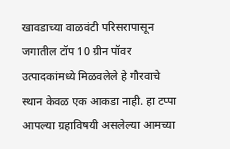खावडाच्या वाळवंटी परिसरापासून जगातील टॉप 10 ग्रीन पॉवर उत्पादकांमध्ये मिळवलेले हे गौरवाचे स्थान केवळ एक आकडा नाही. हा टप्पा आपल्या ग्रहाविषयी असलेल्या आमच्या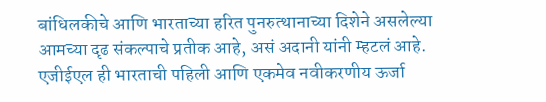बांधिलकीचे आणि भारताच्या हरित पुनरुत्थानाच्या दिशेने असलेल्या आमच्या दृढ संकल्पाचे प्रतीक आहे, असं अदानी यांनी म्हटलं आहे. एजीईएल ही भारताची पहिली आणि एकमेव नवीकरणीय ऊर्जा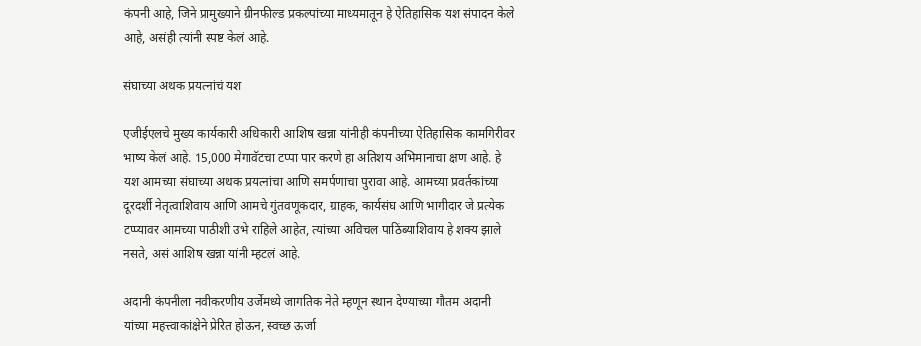कंपनी आहे, जिने प्रामुख्याने ग्रीनफील्ड प्रकल्पांच्या माध्यमातून हे ऐतिहासिक यश संपादन केले आहे, असंही त्यांनी स्पष्ट केलं आहे.

संघाच्या अथक प्रयत्नांचं यश

एजीईएलचे मुख्य कार्यकारी अधिकारी आशिष खन्ना यांनीही कंपनीच्या ऐतिहासिक कामगिरीवर भाष्य केलं आहे. 15,000 मेगावॅटचा टप्पा पार करणे हा अतिशय अभिमानाचा क्षण आहे. हे यश आमच्या संघाच्या अथक प्रयत्नांचा आणि समर्पणाचा पुरावा आहे. आमच्या प्रवर्तकांच्या दूरदर्शी नेतृत्वाशिवाय आणि आमचे गुंतवणूकदार, ग्राहक, कार्यसंघ आणि भागीदार जे प्रत्येक टप्प्यावर आमच्या पाठीशी उभे राहिले आहेत, त्यांच्या अविचल पाठिंब्याशिवाय हे शक्य झाले नसते, असं आशिष खन्ना यांनी म्हटलं आहे.

अदानी कंपनीला नवीकरणीय उर्जेमध्ये जागतिक नेते म्हणून स्थान देण्याच्या गौतम अदानी यांच्या महत्त्वाकांक्षेने प्रेरित होऊन, स्वच्छ ऊर्जा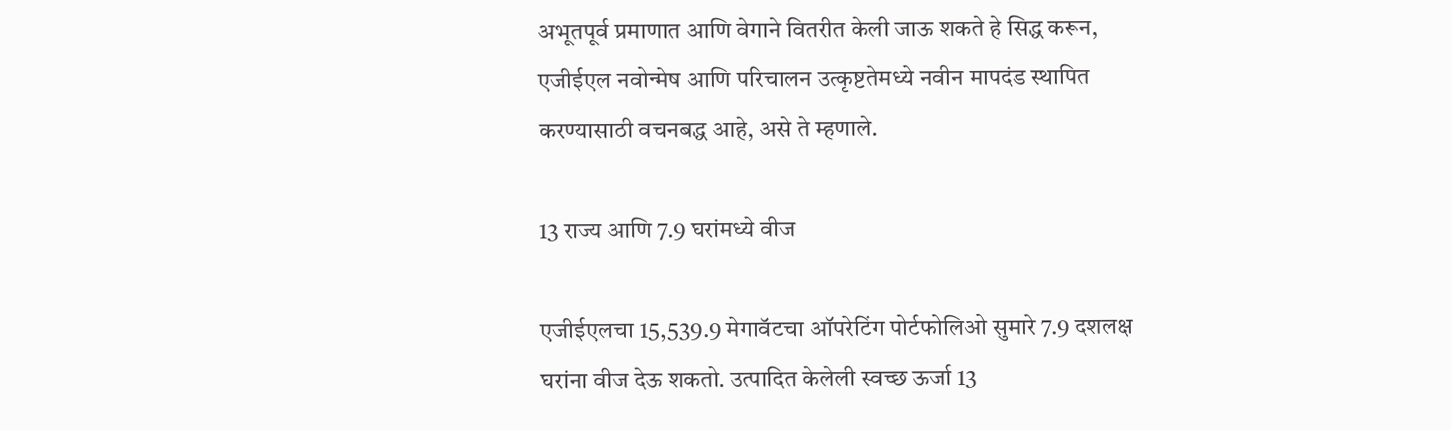अभूतपूर्व प्रमाणात आणि वेगाने वितरीत केली जाऊ शकते हे सिद्ध करून, एजीईएल नवोन्मेष आणि परिचालन उत्कृष्टतेमध्ये नवीन मापदंड स्थापित करण्यासाठी वचनबद्ध आहे, असे ते म्हणाले.

13 राज्य आणि 7.9 घरांमध्ये वीज

एजीईएलचा 15,539.9 मेगावॅटचा ऑपरेटिंग पोर्टफोलिओ सुमारे 7.9 दशलक्ष घरांना वीज देऊ शकतो. उत्पादित केलेली स्वच्छ ऊर्जा 13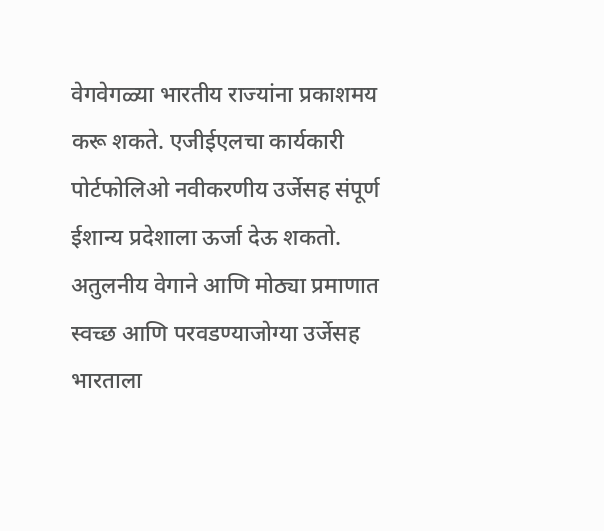वेगवेगळ्या भारतीय राज्यांना प्रकाशमय करू शकते. एजीईएलचा कार्यकारी पोर्टफोलिओ नवीकरणीय उर्जेसह संपूर्ण ईशान्य प्रदेशाला ऊर्जा देऊ शकतो. अतुलनीय वेगाने आणि मोठ्या प्रमाणात स्वच्छ आणि परवडण्याजोग्या उर्जेसह भारताला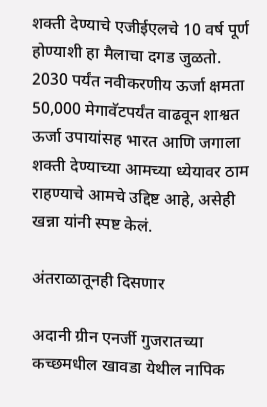शक्ती देण्याचे एजीईएलचे 10 वर्ष पूर्ण होण्याशी हा मैलाचा दगड जुळतो. 2030 पर्यंत नवीकरणीय ऊर्जा क्षमता 50,000 मेगावॅटपर्यंत वाढवून शाश्वत ऊर्जा उपायांसह भारत आणि जगाला शक्ती देण्याच्या आमच्या ध्येयावर ठाम राहण्याचे आमचे उद्दिष्ट आहे, असेही खन्ना यांनी स्पष्ट केलं.

अंतराळातूनही दिसणार

अदानी ग्रीन एनर्जी गुजरातच्या कच्छमधील खावडा येथील नापिक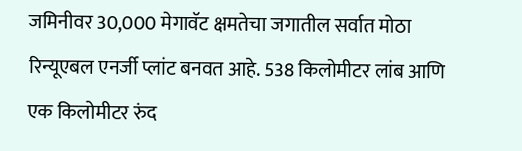जमिनीवर 30,000 मेगावॅट क्षमतेचा जगातील सर्वात मोठा रिन्यूएबल एनर्जी प्लांट बनवत आहे. 538 किलोमीटर लांब आणि एक किलोमीटर रुंद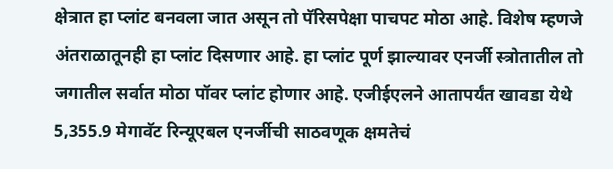क्षेत्रात हा प्लांट बनवला जात असून तो पॅरिसपेक्षा पाचपट मोठा आहे. विशेष म्हणजे अंतराळातूनही हा प्लांट दिसणार आहे. हा प्लांट पूर्ण झाल्यावर एनर्जी स्त्रोतातील तो जगातील सर्वात मोठा पॉवर प्लांट होणार आहे. एजीईएलने आतापर्यंत खावडा येथे 5,355.9 मेगावॅट रिन्यूएबल एनर्जीची साठवणूक क्षमतेचं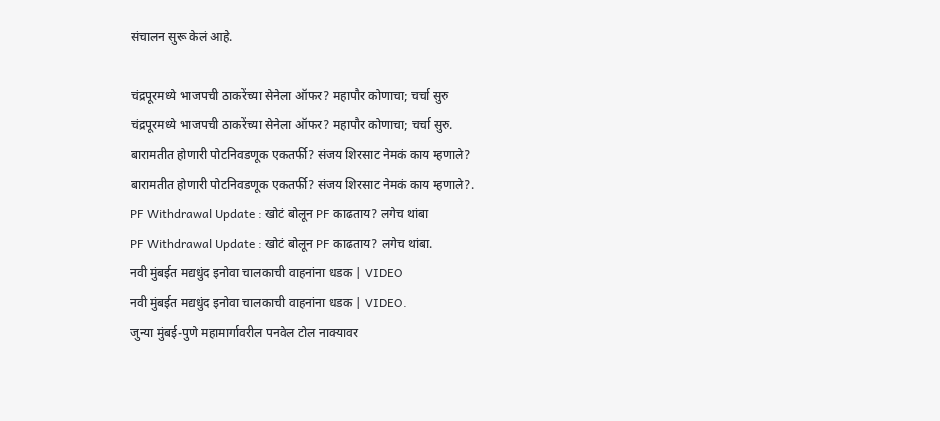संचालन सुरू केलं आहे.

चंद्रपूरमध्ये भाजपची ठाकरेंच्या सेनेला ऑफर? महापौर कोणाचा; चर्चा सुरु
चंद्रपूरमध्ये भाजपची ठाकरेंच्या सेनेला ऑफर? महापौर कोणाचा; चर्चा सुरु.
बारामतीत होणारी पोटनिवडणूक एकतर्फी? संजय शिरसाट नेमकं काय म्हणाले?
बारामतीत होणारी पोटनिवडणूक एकतर्फी? संजय शिरसाट नेमकं काय म्हणाले?.
PF Withdrawal Update : खोटं बोलून PF काढताय? लगेच थांबा
PF Withdrawal Update : खोटं बोलून PF काढताय? लगेच थांबा.
नवी मुंबईत मद्यधुंद इनोवा चालकाची वाहनांना धडक | VIDEO
नवी मुंबईत मद्यधुंद इनोवा चालकाची वाहनांना धडक | VIDEO.
जुन्या मुंबई-पुणे महामार्गावरील पनवेल टोल नाक्यावर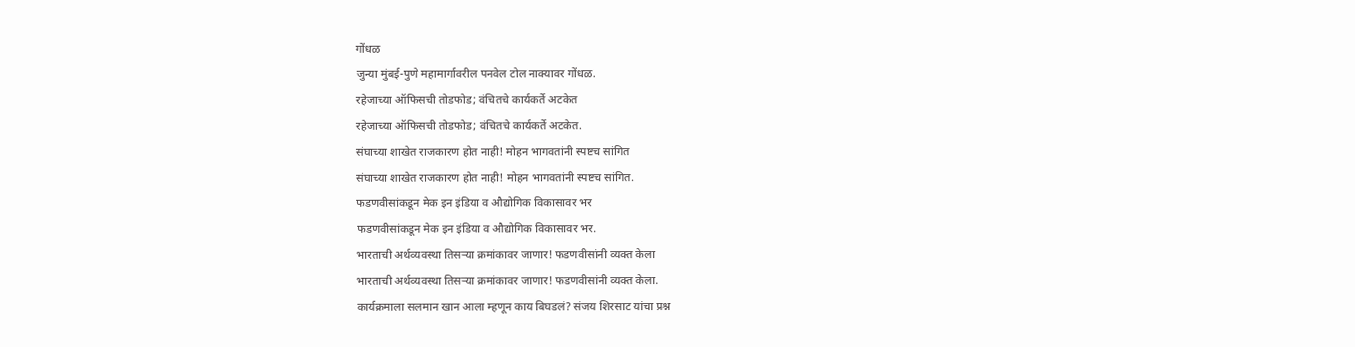गोंधळ
जुन्या मुंबई-पुणे महामार्गावरील पनवेल टोल नाक्यावर गोंधळ.
रहेजाच्या ऑफिसची तोडफोड; वंचितचे कार्यकर्ते अटकेत
रहेजाच्या ऑफिसची तोडफोड; वंचितचे कार्यकर्ते अटकेत.
संघाच्या शाखेत राजकारण होत नाही! मोहन भागवतांनी स्पष्टच सांगित
संघाच्या शाखेत राजकारण होत नाही! मोहन भागवतांनी स्पष्टच सांगित.
फडणवीसांकडून मेक इन इंडिया व औद्योगिक विकासावर भर
फडणवीसांकडून मेक इन इंडिया व औद्योगिक विकासावर भर.
भारताची अर्थव्यवस्था तिसऱ्या क्रमांकावर जाणार! फडणवीसांनी व्यक्त केला
भारताची अर्थव्यवस्था तिसऱ्या क्रमांकावर जाणार! फडणवीसांनी व्यक्त केला.
कार्यक्रमाला सलमान खान आला म्हणून काय बिघडलं? संजय शिरसाट यांचा प्रश्न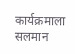कार्यक्रमाला सलमान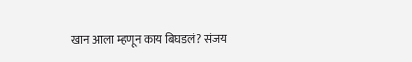खान आला म्हणून काय बिघडलं? संजय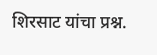शिरसाट यांचा प्रश्न.